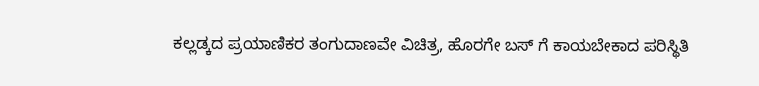ಕಲ್ಲಡ್ಕದ ಪ್ರಯಾಣಿಕರ ತಂಗುದಾಣವೇ ವಿಚಿತ್ರ, ಹೊರಗೇ ಬಸ್ ಗೆ ಕಾಯಬೇಕಾದ ಪರಿಸ್ಥಿತಿ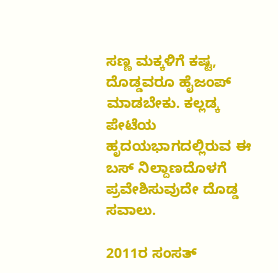ಸಣ್ಣ ಮಕ್ಕಳಿಗೆ ಕಷ್ಟ, ದೊಡ್ಡವರೂ ಹೈಜಂಪ್ ಮಾಡಬೇಕು. ಕಲ್ಲಡ್ಕ ಪೇಟೆಯ ಹೃದಯಭಾಗದಲ್ಲಿರುವ ಈ ಬಸ್ ನಿಲ್ದಾಣದೊಳಗೆ ಪ್ರವೇಶಿಸುವುದೇ ದೊಡ್ಡ ಸವಾಲು.

2011ರ ಸಂಸತ್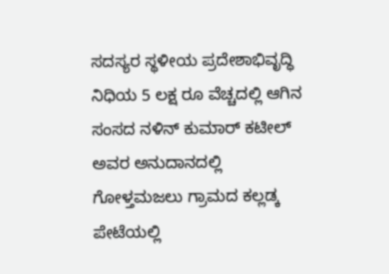ಸದಸ್ಯರ ಸ್ಥಳೀಯ ಪ್ರದೇಶಾಭಿವೃದ್ಧಿ ನಿಧಿಯ 5 ಲಕ್ಷ ರೂ ವೆಚ್ಚದಲ್ಲಿ ಆಗಿನ ಸಂಸದ ನಳಿನ್ ಕುಮಾರ್ ಕಟೀಲ್ ಅವರ ಅನುದಾನದಲ್ಲಿ ಗೋಳ್ತಮಜಲು ಗ್ರಾಮದ ಕಲ್ಲಡ್ಕ ಪೇಟೆಯಲ್ಲಿ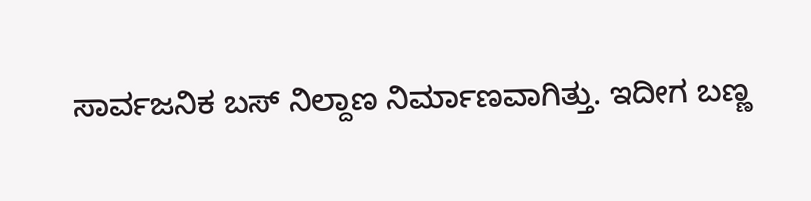ಸಾರ್ವಜನಿಕ ಬಸ್ ನಿಲ್ದಾಣ ನಿರ್ಮಾಣವಾಗಿತ್ತು. ಇದೀಗ ಬಣ್ಣ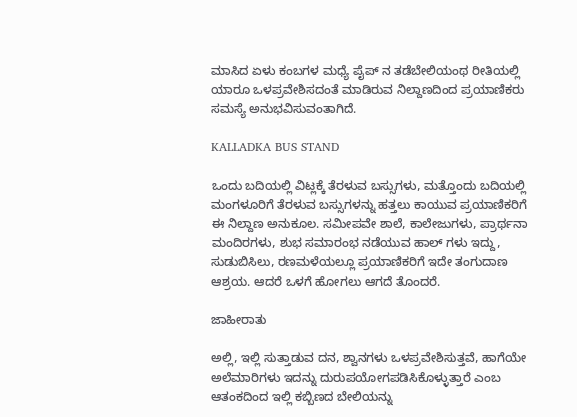ಮಾಸಿದ ಏಳು ಕಂಬಗಳ ಮಧ್ಯೆ ಪೈಪ್ ನ ತಡೆಬೇಲಿಯಂಥ ರೀತಿಯಲ್ಲಿ ಯಾರೂ ಒಳಪ್ರವೇಶಿಸದಂತೆ ಮಾಡಿರುವ ನಿಲ್ದಾಣದಿಂದ ಪ್ರಯಾಣಿಕರು ಸಮಸ್ಯೆ ಅನುಭವಿಸುವಂತಾಗಿದೆ.

KALLADKA BUS STAND

ಒಂದು ಬದಿಯಲ್ಲಿ ವಿಟ್ಲಕ್ಕೆ ತೆರಳುವ ಬಸ್ಸುಗಳು, ಮತ್ತೊಂದು ಬದಿಯಲ್ಲಿ ಮಂಗಳೂರಿಗೆ ತೆರಳುವ ಬಸ್ಸುಗಳನ್ನು ಹತ್ತಲು ಕಾಯುವ ಪ್ರಯಾಣಿಕರಿಗೆ ಈ ನಿಲ್ದಾಣ ಅನುಕೂಲ. ಸಮೀಪವೇ ಶಾಲೆ, ಕಾಲೇಜುಗಳು, ಪ್ರಾರ್ಥನಾ ಮಂದಿರಗಳು, ಶುಭ ಸಮಾರಂಭ ನಡೆಯುವ ಹಾಲ್ ಗಳು ಇದ್ದು, ಸುಡುಬಿಸಿಲು, ರಣಮಳೆಯಲ್ಲೂ ಪ್ರಯಾಣಿಕರಿಗೆ ಇದೇ ತಂಗುದಾಣ ಆಶ್ರಯ. ಆದರೆ ಒಳಗೆ ಹೋಗಲು ಆಗದೆ ತೊಂದರೆ.

ಜಾಹೀರಾತು

ಅಲ್ಲಿ, ಇಲ್ಲಿ ಸುತ್ತಾಡುವ ದನ, ಶ್ವಾನಗಳು ಒಳಪ್ರವೇಶಿಸುತ್ತವೆ, ಹಾಗೆಯೇ ಅಲೆಮಾರಿಗಳು ಇದನ್ನು ದುರುಪಯೋಗಪಡಿಸಿಕೊಳ್ಳುತ್ತಾರೆ ಎಂಬ ಆತಂಕದಿಂದ ಇಲ್ಲಿ ಕಬ್ಬಿಣದ ಬೇಲಿಯನ್ನು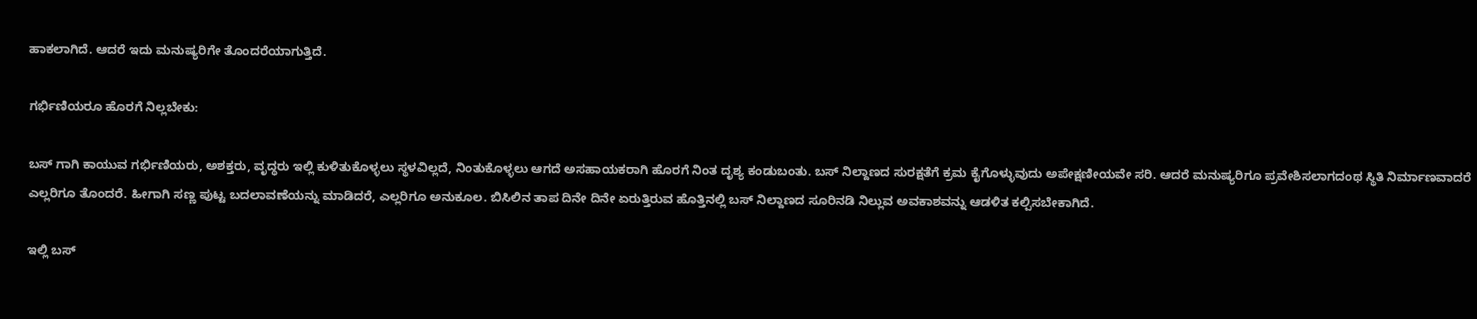ಹಾಕಲಾಗಿದೆ. ಆದರೆ ಇದು ಮನುಷ್ಯರಿಗೇ ತೊಂದರೆಯಾಗುತ್ತಿದೆ.

ಗರ್ಭಿಣಿಯರೂ ಹೊರಗೆ ನಿಲ್ಲಬೇಕು:

ಬಸ್ ಗಾಗಿ ಕಾಯುವ ಗರ್ಭಿಣಿಯರು, ಅಶಕ್ತರು, ವೃದ್ಧರು ಇಲ್ಲಿ ಕುಳಿತುಕೊಳ್ಳಲು ಸ್ಥಳವಿಲ್ಲದೆ, ನಿಂತುಕೊಳ್ಳಲು ಆಗದೆ ಅಸಹಾಯಕರಾಗಿ ಹೊರಗೆ ನಿಂತ ದೃಶ್ಯ ಕಂಡುಬಂತು. ಬಸ್ ನಿಲ್ದಾಣದ ಸುರಕ್ಷತೆಗೆ ಕ್ರಮ ಕೈಗೊಳ್ಳುವುದು ಅಪೇಕ್ಷಣೀಯವೇ ಸರಿ. ಆದರೆ ಮನುಷ್ಯರಿಗೂ ಪ್ರವೇಶಿಸಲಾಗದಂಥ ಸ್ಥಿತಿ ನಿರ್ಮಾಣವಾದರೆ ಎಲ್ಲರಿಗೂ ತೊಂದರೆ. ಹೀಗಾಗಿ ಸಣ್ಣ ಪುಟ್ಟ ಬದಲಾವಣೆಯನ್ನು ಮಾಡಿದರೆ, ಎಲ್ಲರಿಗೂ ಅನುಕೂಲ. ಬಿಸಿಲಿನ ತಾಪ ದಿನೇ ದಿನೇ ಏರುತ್ತಿರುವ ಹೊತ್ತಿನಲ್ಲಿ ಬಸ್ ನಿಲ್ದಾಣದ ಸೂರಿನಡಿ ನಿಲ್ಲುವ ಅವಕಾಶವನ್ನು ಆಡಳಿತ ಕಲ್ಪಿಸಬೇಕಾಗಿದೆ.

ಇಲ್ಲಿ ಬಸ್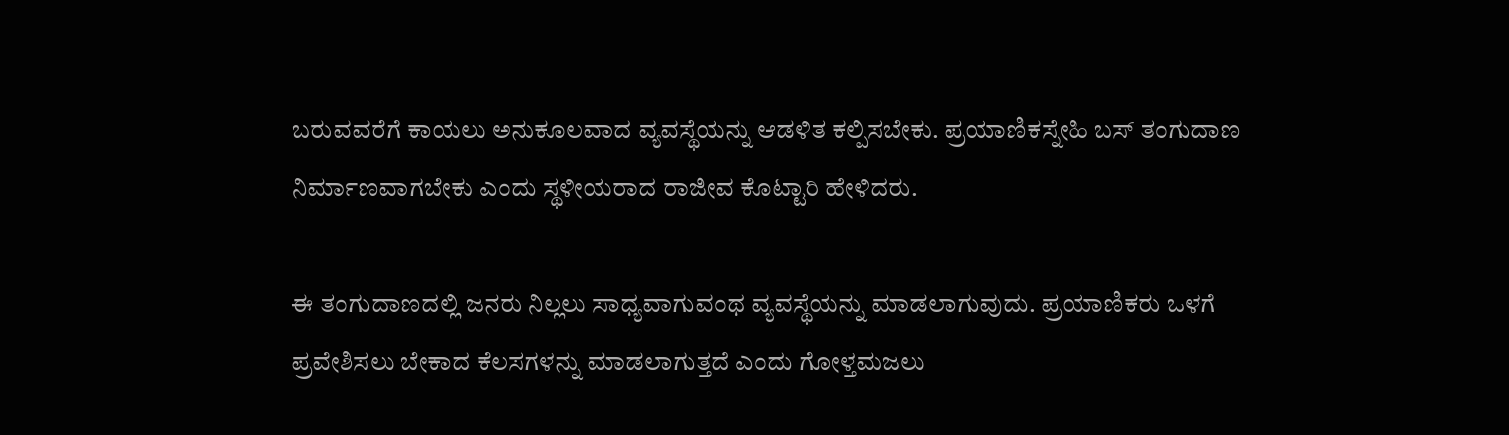ಬರುವವರೆಗೆ ಕಾಯಲು ಅನುಕೂಲವಾದ ವ್ಯವಸ್ಥೆಯನ್ನು ಆಡಳಿತ ಕಲ್ಪಿಸಬೇಕು. ಪ್ರಯಾಣಿಕಸ್ನೇಹಿ ಬಸ್ ತಂಗುದಾಣ ನಿರ್ಮಾಣವಾಗಬೇಕು ಎಂದು ಸ್ಥಳೀಯರಾದ ರಾಜೀವ ಕೊಟ್ಟಾರಿ ಹೇಳಿದರು.

ಈ ತಂಗುದಾಣದಲ್ಲಿ ಜನರು ನಿಲ್ಲಲು ಸಾಧ್ಯವಾಗುವಂಥ ವ್ಯವಸ್ಥೆಯನ್ನು ಮಾಡಲಾಗುವುದು. ಪ್ರಯಾಣಿಕರು ಒಳಗೆ ಪ್ರವೇಶಿಸಲು ಬೇಕಾದ ಕೆಲಸಗಳನ್ನು ಮಾಡಲಾಗುತ್ತದೆ ಎಂದು ಗೋಳ್ತಮಜಲು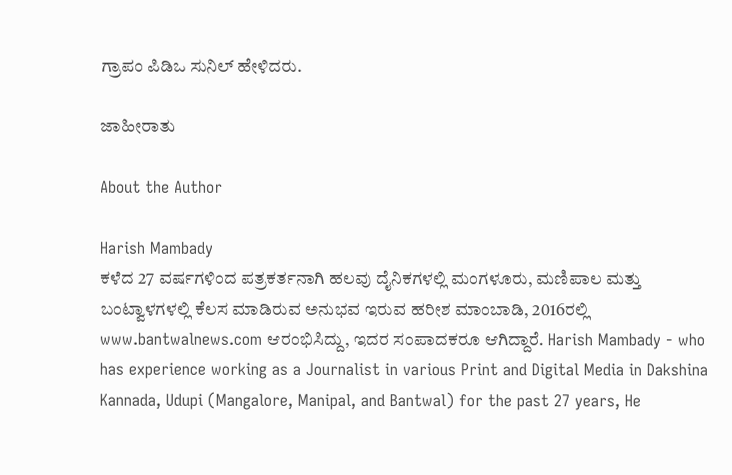ಗ್ರಾಪಂ ಪಿಡಿಒ ಸುನಿಲ್ ಹೇಳಿದರು.

ಜಾಹೀರಾತು

About the Author

Harish Mambady
ಕಳೆದ 27 ವರ್ಷಗಳಿಂದ ಪತ್ರಕರ್ತನಾಗಿ ಹಲವು ದೈನಿಕಗಳಲ್ಲಿ ಮಂಗಳೂರು, ಮಣಿಪಾಲ ಮತ್ತು ಬಂಟ್ವಾಳಗಳಲ್ಲಿ ಕೆಲಸ ಮಾಡಿರುವ ಅನುಭವ ಇರುವ ಹರೀಶ ಮಾಂಬಾಡಿ, 2016ರಲ್ಲಿ www.bantwalnews.com ಆರಂಭಿಸಿದ್ದು, ಇದರ ಸಂಪಾದಕರೂ ಆಗಿದ್ದಾರೆ. Harish Mambady - who has experience working as a Journalist in various Print and Digital Media in Dakshina Kannada, Udupi (Mangalore, Manipal, and Bantwal) for the past 27 years, He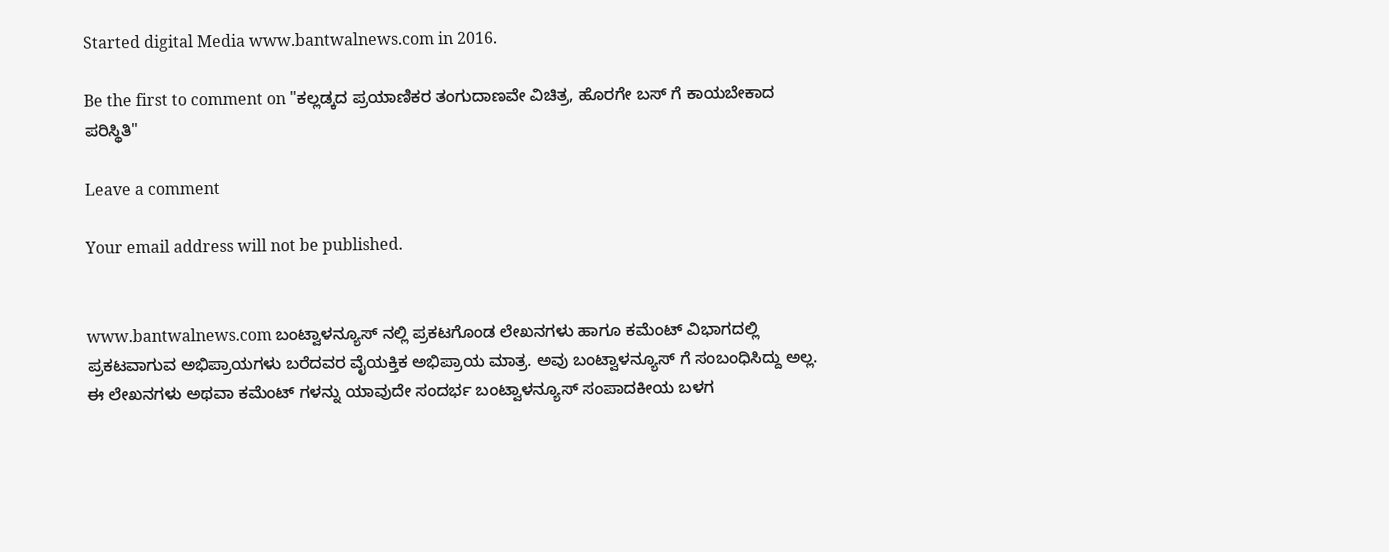Started digital Media www.bantwalnews.com in 2016.

Be the first to comment on "ಕಲ್ಲಡ್ಕದ ಪ್ರಯಾಣಿಕರ ತಂಗುದಾಣವೇ ವಿಚಿತ್ರ, ಹೊರಗೇ ಬಸ್ ಗೆ ಕಾಯಬೇಕಾದ ಪರಿಸ್ಥಿತಿ"

Leave a comment

Your email address will not be published.


www.bantwalnews.com ಬಂಟ್ವಾಳನ್ಯೂಸ್ ನಲ್ಲಿ ಪ್ರಕಟಗೊಂಡ ಲೇಖನಗಳು ಹಾಗೂ ಕಮೆಂಟ್ ವಿಭಾಗದಲ್ಲಿ ಪ್ರಕಟವಾಗುವ ಅಭಿಪ್ರಾಯಗಳು ಬರೆದವರ ವೈಯಕ್ತಿಕ ಅಭಿಪ್ರಾಯ ಮಾತ್ರ. ಅವು ಬಂಟ್ವಾಳನ್ಯೂಸ್ ಗೆ ಸಂಬಂಧಿಸಿದ್ದು ಅಲ್ಲ. ಈ ಲೇಖನಗಳು ಅಥವಾ ಕಮೆಂಟ್ ಗಳನ್ನು ಯಾವುದೇ ಸಂದರ್ಭ ಬಂಟ್ವಾಳನ್ಯೂಸ್ ಸಂಪಾದಕೀಯ ಬಳಗ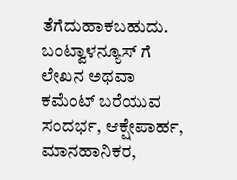ತೆಗೆದುಹಾಕಬಹುದು. ಬಂಟ್ವಾಳನ್ಯೂಸ್ ಗೆ ಲೇಖನ ಅಥವಾ ಕಮೆಂಟ್ ಬರೆಯುವ ಸಂದರ್ಭ, ಆಕ್ಷೇಪಾರ್ಹ, ಮಾನಹಾನಿಕರ,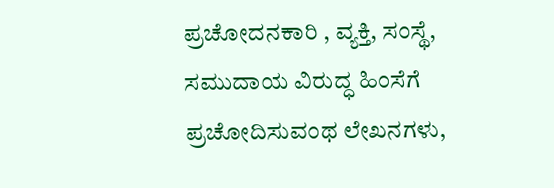ಪ್ರಚೋದನಕಾರಿ , ವ್ಯಕ್ತಿ, ಸಂಸ್ಥೆ, ಸಮುದಾಯ ವಿರುದ್ಧ ಹಿಂಸೆಗೆ ಪ್ರಚೋದಿಸುವಂಥ ಲೇಖನಗಳು,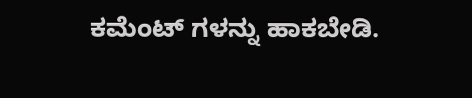ಕಮೆಂಟ್ ಗಳನ್ನು ಹಾಕಬೇಡಿ.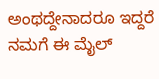ಅಂಥದ್ದೇನಾದರೂ ಇದ್ದರೆ ನಮಗೆ ಈ ಮೈಲ್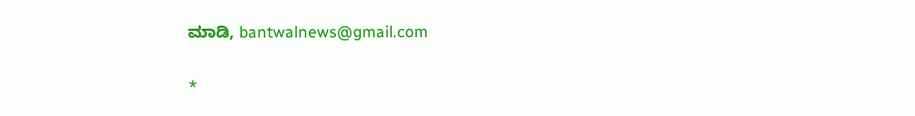ಮಾಡಿ, bantwalnews@gmail.com

*